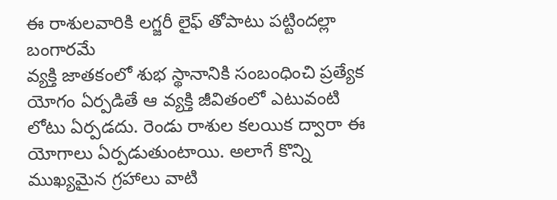ఈ రాశులవారికి లగ్జరీ లైఫ్ తోపాటు పట్టిందల్లా బంగారమే
వ్యక్తి జాతకంలో శుభ స్థానానికి సంబంధించి ప్రత్యేక యోగం ఏర్పడితే ఆ వ్యక్తి జీవితంలో ఎటువంటి లోటు ఏర్పడదు. రెండు రాశుల కలయిక ద్వారా ఈ యోగాలు ఏర్పడుతుంటాయి. అలాగే కొన్ని ముఖ్యమైన గ్రహాలు వాటి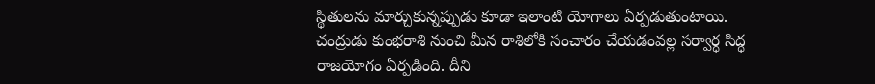స్థితులను మార్చుకున్నప్పుడు కూడా ఇలాంటి యోగాలు ఏర్పడుతుంటాయి.
చంద్రుడు కుంభరాశి నుంచి మీన రాశిలోకి సంచారం చేయడంవల్ల సర్వార్ధ సిద్ధ రాజయోగం ఏర్పడింది. దీని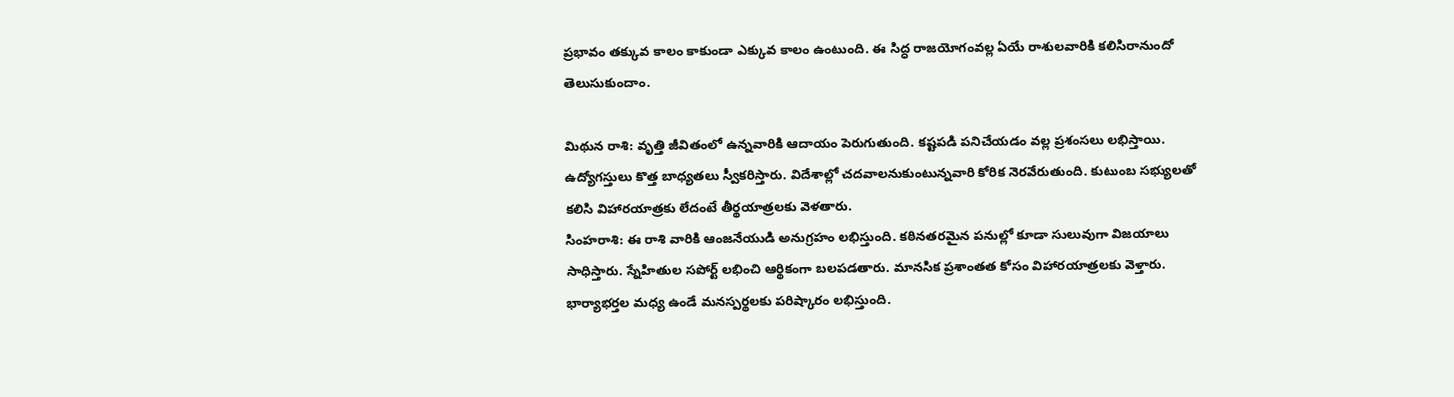ప్రభావం తక్కువ కాలం కాకుండా ఎక్కువ కాలం ఉంటుంది. ఈ సిద్ధ రాజయోగంవల్ల ఏయే రాశులవారికి కలిసిరానుందో తెలుసుకుందాం.

మిథున రాశి: వృత్తి జీవితంలో ఉన్నవారికి ఆదాయం పెరుగుతుంది. కష్టపడి పనిచేయడం వల్ల ప్రశంసలు లభిస్తాయి. ఉద్యోగస్తులు కొత్త బాధ్యతలు స్వీకరిస్తారు. విదేశాల్లో చదవాలనుకుంటున్నవారి కోరిక నెరవేరుతుంది. కుటుంబ సభ్యులతో కలిసి విహారయాత్రకు లేదంటే తీర్థయాత్రలకు వెళతారు.
సింహరాశి: ఈ రాశి వారికి ఆంజనేయుడి అనుగ్రహం లభిస్తుంది. కఠినతరమైన పనుల్లో కూడా సులువుగా విజయాలు సాధిస్తారు. స్నేహితుల సపోర్ట్ లభించి ఆర్థికంగా బలపడతారు. మానసిక ప్రశాంతత కోసం విహారయాత్రలకు వెళ్తారు. భార్యాభర్తల మధ్య ఉండే మనస్పర్థలకు పరిష్కారం లభిస్తుంది.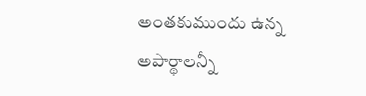అంతకుముందు ఉన్న అపార్థాలన్నీ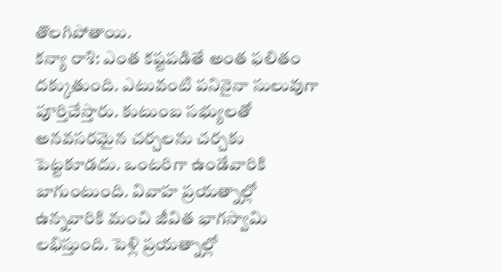తొలగిపోతాయి.
కన్యా రాశి: ఎంత కష్టపడితే అంత ఫలితం దక్కుతుంది. ఎటువంటి పనినైనా సులువుగా పూర్తిచేస్తారు. కుటుంబ సభ్యులతో అనవసరమైన చర్చలను చర్చకు పెట్టకూడదు. ఒంటరిగా ఉండేవారికి బాగుంటుంది. వివాహ ప్రయత్నాల్లో ఉన్నవారికి మంచి జీవిత భాగస్వామి లభిస్తుంది. పెళ్లి ప్రయత్నాల్లో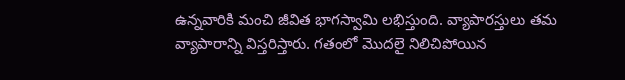ఉన్నవారికి మంచి జీవిత భాగస్వామి లభిస్తుంది. వ్యాపారస్తులు తమ వ్యాపారాన్ని విస్తరిస్తారు. గతంలో మొదలై నిలిచిపోయిన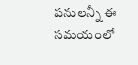పనులన్నీ ఈ సమయంలో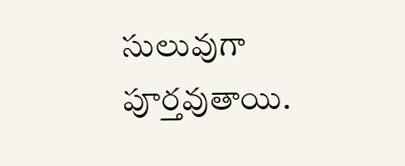సులువుగా పూర్తవుతాయి.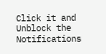Click it and Unblock the Notifications